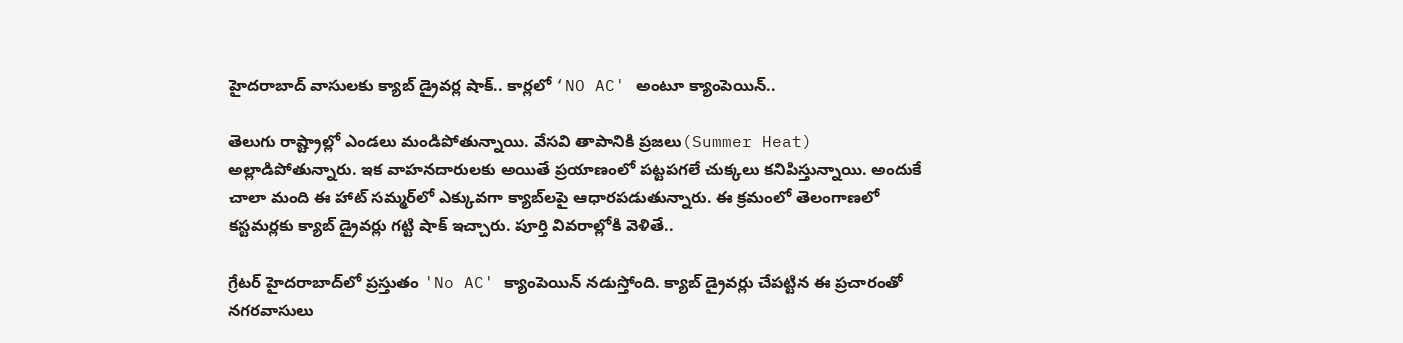హైదరాబాద్‌ వాసులకు క్యాబ్‌ డ్రైవర్ల షాక్‌.. కార్లలో ‘NO AC' అంటూ క్యాంపెయిన్‌..

తెలుగు రాష్ట్రాల్లో ఎండలు మండిపోతున్నాయి. వేసవి తాపానికి ప్రజలు(Summer Heat) అల్లాడిపోతున్నారు. ఇక వాహనదారులకు అయితే ప్రయాణంలో పట్టపగలే చుక్కలు కనిపిస్తున్నాయి. అందుకే చాలా మంది ఈ హాట్‌ సమ్మర్‌లో ఎక్కువగా క్యాబ్‌లపై ఆధారపడుతున్నారు. ఈ క్రమంలో తెలంగాణలో కస్టమర్లకు క్యాబ్‌ డ్రైవర్లు గట్టి షాక్‌ ఇచ్చారు. పూర్తి వివరాల్లోకి వెళితే..

గ్రేటర్‌ హైదరాబాద్‌లో ప్రస్తుతం 'No AC' క్యాంపెయిన్‌ నడుస్తోంది. క్యాబ్‌ డ్రైవర్లు చేపట్టిన ఈ ప్రచారంతో నగరవాసులు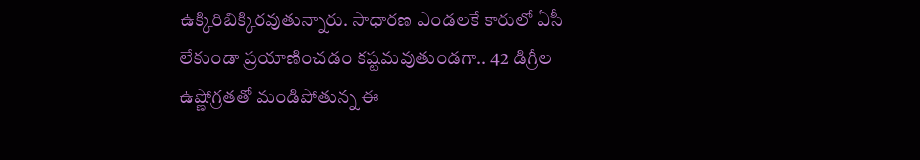ఉక్కిరిబిక్కిరవుతున్నారు. సాధారణ ఎండలకే కారులో ఏసీ లేకుండా ప్రయాణించడం కష్టమవుతుండగా.. 42 డిగ్రీల ఉష్ణోగ్రతతో మండిపోతున్న ఈ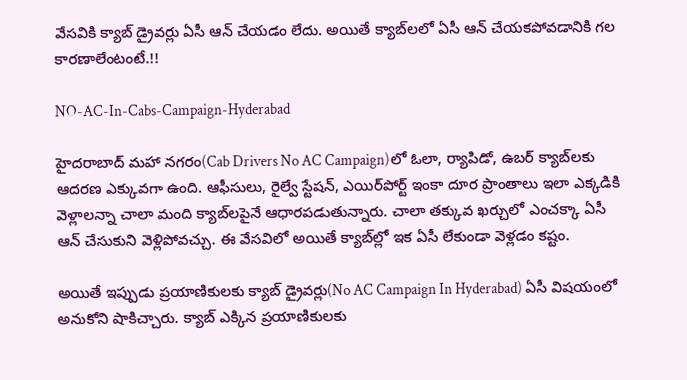వేసవికి క్యాబ్‌ డ్రైవర్లు ఏసీ ఆన్‌ చేయడం లేదు. అయితే క్యాబ్‌లలో ఏసీ ఆన్‌ చేయకపోవడానికి గల కారణాలేంటంటే.!!

NO-AC-In-Cabs-Campaign-Hyderabad

హైదరాబాద్‌ మహా నగరం(Cab Drivers No AC Campaign)లో ఓలా, ర్యాపిడో, ఉబర్‌ క్యాబ్‌లకు ఆదరణ ఎక్కువగా ఉంది. ఆఫీసులు, రైల్వే స్టేషన్‌, ఎయిర్‌పోర్ట్‌ ఇంకా దూర ప్రాంతాలు ఇలా ఎక్కడికి వెళ్లాలన్నా చాలా మంది క్యాబ్‌లపైనే ఆధారపడుతున్నారు. చాలా తక్కువ ఖర్చులో ఎంచక్కా ఏసీ ఆన్‌ చేసుకుని వెళ్లిపోవచ్చు. ఈ వేసవిలో అయితే క్యాబ్‌ల్లో ఇక ఏసీ లేకుండా వెళ్లడం కష్టం.

అయితే ఇప్పుడు ప్రయాణికులకు క్యాబ్‌ డ్రైవర్లు(No AC Campaign In Hyderabad) ఏసీ విషయంలో అనుకోని షాకిచ్చారు. క్యాబ్‌ ఎక్కిన ప్రయాణికులకు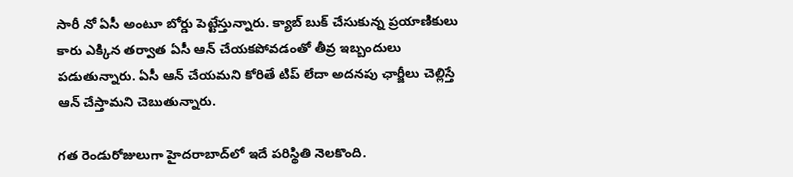సారీ నో ఏసీ అంటూ బోర్డు పెట్టేస్తున్నారు. క్యాబ్‌ బుక్‌ చేసుకున్న ప్రయాణికులు కారు ఎక్కిన తర్వాత ఏసీ ఆన్‌ చేయకపోవడంతో తీవ్ర ఇబ్బందులు పడుతున్నారు. ఏసీ ఆన్‌ చేయమని కోరితే టిప్‌ లేదా అదనపు ఛార్జీలు చెల్లిస్తే ఆన్‌ చేస్తామని చెబుతున్నారు.

గత రెండురోజులుగా హైదరాబాద్‌లో ఇదే పరిస్థితి నెలకొంది.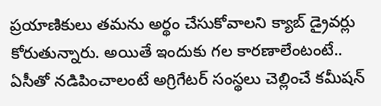ప్రయాణికులు తమను అర్థం చేసుకోవాలని క్యాబ్‌ డ్రైవర్లు కోరుతున్నారు. అయితే ఇందుకు గల కారణాలేంటంటే.. ఏసీతో నడిపించాలంటే అగ్రిగేటర్ సంస్థలు చెల్లించే కమీషన్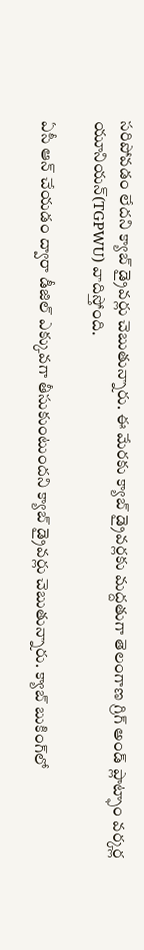సరిపోవడం లేదని క్యాబ్‌ డ్రైవర్లు చెబుతున్నారు. ఈ మేరకు క్యాబ్‌ డ్రైవర్లకు మద్దతుగా తెలంగాణ గ్రిగ్ అండ్ ప్లాట్ఫాం వర్కర్ల యూనియన్(TGPWU) వాదిస్తోంది.

ఏసీ ఆన్‌ చేయడం ద్వారా డీజిల్‌ ఎక్కువగా తీసుకుంటుందని క్యాబ్‌ డ్రైవర్లు చెబుతున్నారు. క్యాబ్‌ బుకింగ్‌లో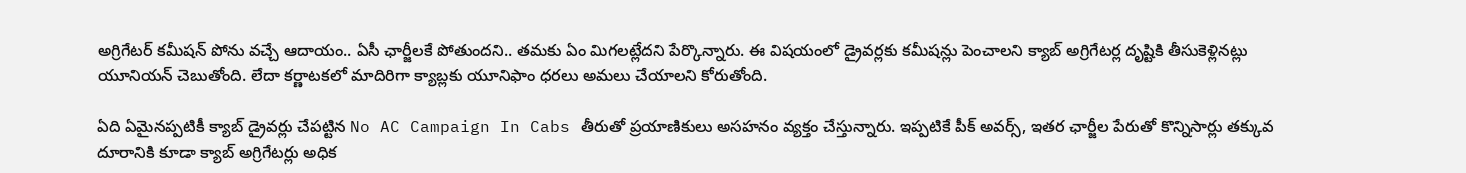అగ్రిగేటర్‌ కమీషన్ పోను వచ్చే ఆదాయం.. ఏసీ ఛార్జీలకే పోతుందని.. తమకు ఏం మిగలట్లేదని పేర్కొన్నారు. ఈ విషయంలో డ్రైవర్లకు కమీషన్లు పెంచాలని క్యాబ్‌ అగ్రిగేటర్ల దృష్టికి తీసుకెళ్లినట్లు యూనియన్ చెబుతోంది. లేదా కర్ణాటకలో మాదిరిగా క్యాబ్లకు యూనిఫాం ధరలు అమలు చేయాలని కోరుతోంది.

ఏది ఏమైనప్పటికీ క్యాబ్ డ్రైవర్లు చేపట్టిన No AC Campaign In Cabs తీరుతో ప్రయాణికులు అసహనం వ్యక్తం చేస్తున్నారు. ఇప్పటికే పీక్ అవర్స్, ఇతర ఛార్జీల పేరుతో కొన్నిసార్లు తక్కువ దూరానికి కూడా క్యాబ్‌ అగ్రిగేటర్లు అధిక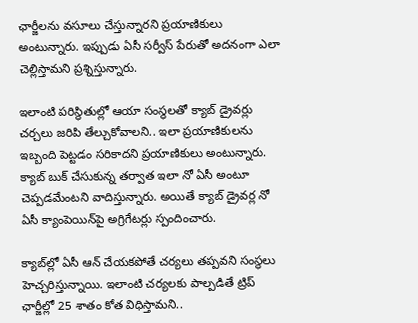ఛార్జీలను వసూలు చేస్తున్నారని ప్రయాణికులు అంటున్నారు. ఇప్పుడు ఏసీ సర్వీస్‌ పేరుతో అదనంగా ఎలా చెల్లిస్తామని ప్రశ్నిస్తున్నారు.

ఇలాంటి పరిస్థితుల్లో ఆయా సంస్థలతో క్యాబ్‌ డ్రైవర్లు చర్చలు జరిపి తేల్చుకోవాలని.. ఇలా ప్రయాణికులను ఇబ్బంది పెట్టడం సరికాదని ప్రయాణికులు అంటున్నారు. క్యాబ్‌ బుక్‌ చేసుకున్న తర్వాత ఇలా నో ఏసీ అంటూ చెప్పడమేంటని వాదిస్తున్నారు. అయితే క్యాబ్‌ డ్రైవర్ల నో ఏసీ క్యాంపెయిన్‌పై అగ్రిగేటర్లు స్పందించారు.

క్యాబ్‌ల్లో ఏసీ ఆన్ చేయకపోతే చర్యలు తప్పవని సంస్థలు హెచ్చరిస్తున్నాయి. ఇలాంటి చర్యలకు పాల్పడితే ట్రిప్ ఛార్జీల్లో 25 శాతం కోత విధిస్తామని..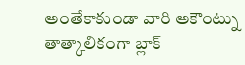అంతేకాకుండా వారి అకౌంట్ను తాత్కాలికంగా బ్లాక్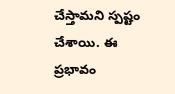చేస్తామని స్పష్టం చేశాయి. ఈ ప్రభావం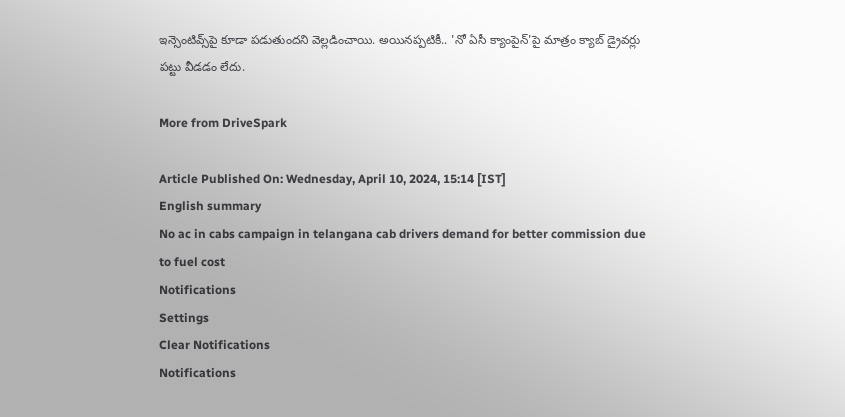ఇన్సెంటివ్స్‌పై కూడా పడుతుందని వెల్లడించాయి. అయినప్పటికీ.. 'నో ఏసీ క్యాంపైన్'పై మాత్రం క్యాబ్‌ డ్రైవర్లు పట్టు వీడడం లేదు.

More from DriveSpark

Article Published On: Wednesday, April 10, 2024, 15:14 [IST]
English summary
No ac in cabs campaign in telangana cab drivers demand for better commission due to fuel cost
Notifications
Settings
Clear Notifications
Notifications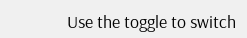Use the toggle to switch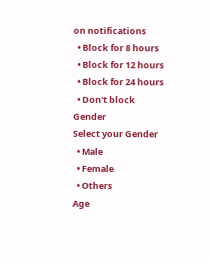on notifications
  • Block for 8 hours
  • Block for 12 hours
  • Block for 24 hours
  • Don't block
Gender
Select your Gender
  • Male
  • Female
  • Others
Age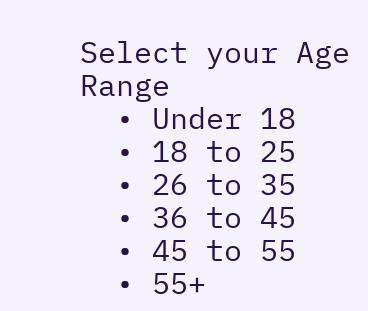Select your Age Range
  • Under 18
  • 18 to 25
  • 26 to 35
  • 36 to 45
  • 45 to 55
  • 55+